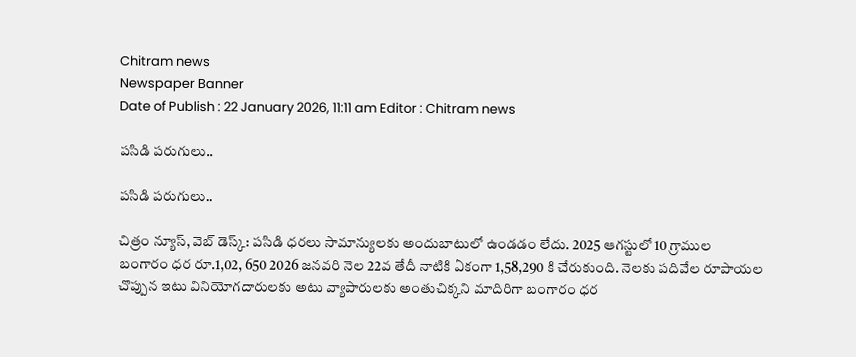Chitram news
Newspaper Banner
Date of Publish : 22 January 2026, 11:11 am Editor : Chitram news

పసిడి పరుగులు..

పసిడి పరుగులు..

చిత్రం న్యూస్, వెబ్ డెస్క్: పసిడి ధరలు సామాన్యులకు అందుబాటులో ఉండడం లేదు. 2025 ఆగస్టులో 10 గ్రాముల బంగారం ధర రూ.1,02, 650 2026 జనవరి నెల 22వ తేదీ నాటికి ఏకంగా 1,58,290 కి చేరుకుంది. నెలకు పదివేల రూపాయల చొప్పున ఇటు వినియోగదారులకు అటు వ్యాపారులకు అంతుచిక్కని మాదిరిగా బంగారం ధర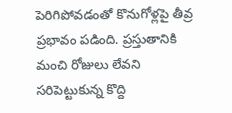పెరిగిపోవడంతో కొనుగోళ్లపై తీవ్ర ప్రభావం పడింది. ప్రస్తుతానికి మంచి రోజులు లేవని సరిపెట్టుకున్న కొద్ది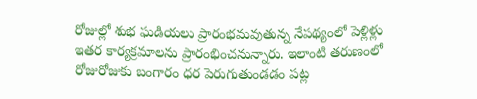రోజుల్లో శుభ ఘడియలు ప్రారంభమవుతున్న నేపథ్యంలో పెళ్లిళ్లు ఇతర కార్యక్రమాలను ప్రారంభించనున్నారు. ఇలాంటి తరుణంలో రోజురోజుకు బంగారం ధర పెరుగుతుండడం పట్ల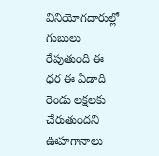వినియోగదారుల్లో గుబులు రేపుతుంది ఈ ధర ఈ ఏడాది రెండు లక్షలకు చేరుతుందని ఊహగానాలు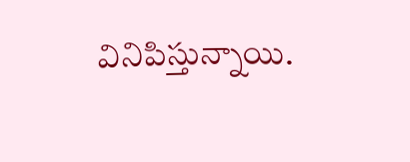వినిపిస్తున్నాయి.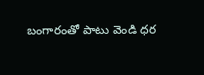బంగారంతో పాటు వెండి ధర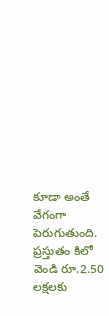కూడా అంతే వేగంగా పెరుగుతుంది. ప్రస్తుతం కిలో వెండి రూ.2.50 లక్షలకు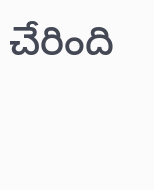చేరింది